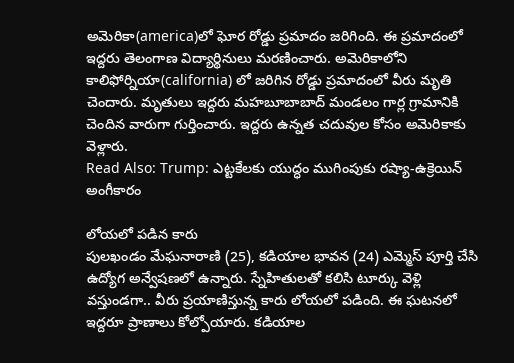అమెరికా(america)లో ఘోర రోడ్డు ప్రమాదం జరిగింది. ఈ ప్రమాదంలో ఇద్దరు తెలంగాణ విద్యార్థినులు మరణించారు. అమెరికాలోని కాలిఫోర్నియా(california) లో జరిగిన రోడ్డు ప్రమాదంలో వీరు మృతి చెందారు. మృతులు ఇద్దరు మహబూబాబాద్ మండలం గార్ల గ్రామానికి చెందిన వారుగా గుర్తించారు. ఇద్దరు ఉన్నత చదువుల కోసం అమెరికాకు వెళ్లారు.
Read Also: Trump: ఎట్టకేలకు యుద్ధం ముగింపుకు రష్యా-ఉక్రెయిన్ అంగీకారం

లోయలో పడిన కారు
పులఖండం మేఘనారాణి (25), కడియాల భావన (24) ఎమ్మెస్ పూర్తి చేసి ఉద్యోగ అన్వేషణలో ఉన్నారు. స్నేహితులతో కలిసి టూర్కు వెళ్లి వస్తుండగా.. వీరు ప్రయాణిస్తున్న కారు లోయలో పడింది. ఈ ఘటనలో ఇద్దరూ ప్రాణాలు కోల్పోయారు. కడియాల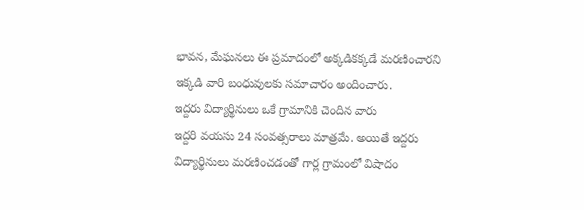భావన, మేఘనలు ఈ ప్రమాదంలో అక్కడికక్కడే మరణించారని ఇక్కడి వారి బంధువులకు సమాచారం అందించారు.
ఇద్దరు విద్యార్థినులు ఒకే గ్రామానికి చెందిన వారు
ఇద్దరి వయసు 24 సంవత్సరాలు మాత్రమే. అయితే ఇద్దరు విద్యార్థినులు మరణించడంతో గార్ల గ్రామంలో విషాదం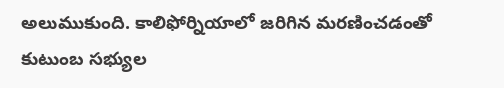అలుముకుంది. కాలిఫోర్నియాలో జరిగిన మరణించడంతో కుటుంబ సభ్యుల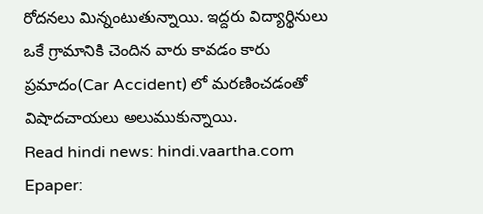రోదనలు మిన్నంటుతున్నాయి. ఇద్దరు విద్యార్థినులు ఒకే గ్రామానికి చెందిన వారు కావడం కారు ప్రమాదం(Car Accident) లో మరణించడంతో విషాదచాయలు అలుముకున్నాయి.
Read hindi news: hindi.vaartha.com
Epaper: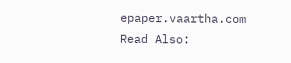epaper.vaartha.com
Read Also: